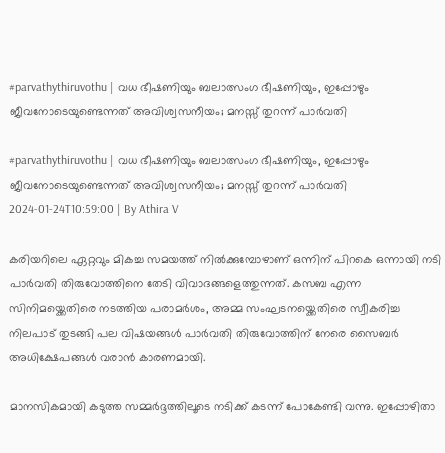#parvathythiruvothu | വധ ഭീഷണിയും ബലാത്സംഗ ഭീഷണിയും, ഇപ്പോഴും ജീവനോടെയുണ്ടെന്നത് അവിശ്വസനീയം; മനസ്സ് തുറന്ന് പാർവതി

#parvathythiruvothu | വധ ഭീഷണിയും ബലാത്സംഗ ഭീഷണിയും, ഇപ്പോഴും ജീവനോടെയുണ്ടെന്നത് അവിശ്വസനീയം; മനസ്സ് തുറന്ന് പാർവതി
2024-01-24T10:59:00 | By Athira V

കരിയറിലെ ഏറ്റവും മികച്ച സമയത്ത് നിൽക്കുമ്പോഴാണ് ഒന്നിന് പിറകെ ഒന്നായി നടി പാർവതി തിരുവോത്തിനെ തേടി വിവാദങ്ങളെത്തുന്നത്. കസബ എന്ന സിനിമയ്ക്കെതിരെ നടത്തിയ പരാമർശം, അമ്മ സംഘട‌നയ്ക്കെതിരെ സ്വീകരിച്ച നിലപാട് തുടങ്ങി പല വിഷയങ്ങൾ പാർവതി തിരുവോത്തിന് നേരെ സൈബർ അധിക്ഷേപങ്ങൾ വരാൻ കാരണമായി.

മാനസികമായി കടുത്ത സമ്മർദ്ദത്തിലൂടെ നടിക്ക് കടന്ന് പോകേണ്ടി വന്നു. ഇപ്പോഴിതാ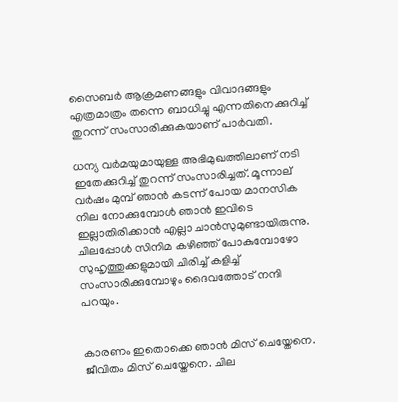സൈബർ ആക്രമണങ്ങളും വിവാദങ്ങളും എത്രമാത്രം തന്നെ ബാധിച്ചു എന്നതിനെക്കുറിച്ച് തുറന്ന് സംസാരിക്കുകയാണ് പാർവതി.

ധന്യ വർമയുമായുള്ള അഭിമുഖത്തിലാണ് നടി ഇതേക്കുറിച്ച് തുറന്ന് സംസാരിച്ചത്. മൂന്നാല് വർഷം മുമ്പ് ഞാൻ കടന്ന് പോയ മാനസിക നില നോക്കുമ്പോൾ ഞാൻ ഇവിടെ ഇല്ലാതിരിക്കാൻ എല്ലാ ചാൻസുമുണ്ടായിരുന്നു. ചിലപ്പോൾ സിനിമ കഴിഞ്ഞ് പോകുമ്പോഴോ സുഹൃത്തുക്കളുമായി ചിരിച്ച് കളിച്ച് സംസാരിക്കുമ്പോഴും ദൈവത്തോട് നന്ദി പറയും.


കാരണം ഇതൊക്കെ ഞാൻ മിസ് ചെയ്തേനെ. ജീവിതം മിസ് ചെയ്തേനെ. ചില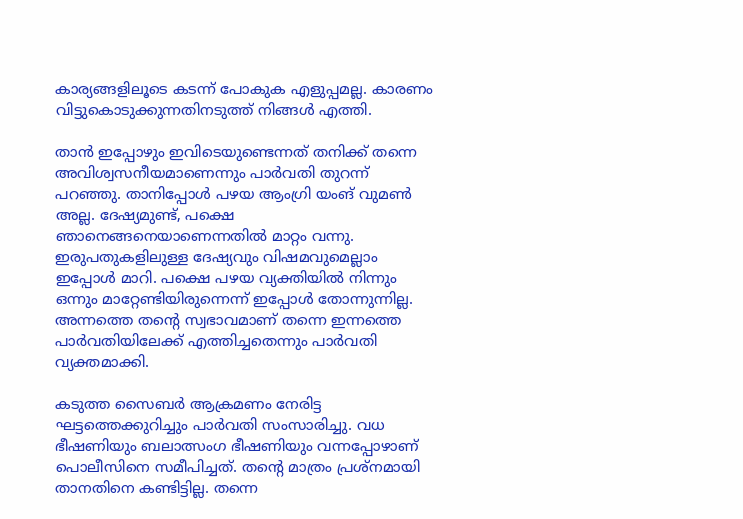കാര്യങ്ങളിലൂടെ കടന്ന് പോകുക എളുപ്പമല്ല. കാരണം വിട്ടുകൊടുക്കുന്നതിനടുത്ത് നിങ്ങൾ എത്തി.

താൻ ഇപ്പോഴും ഇവിടെയുണ്ടെന്നത് തനിക്ക് തന്നെ അവിശ്വസനീയമാണെന്നും പാർവതി തുറന്ന് പറഞ്ഞു. താനിപ്പോൾ പഴയ ആംഗ്രി യംങ് വുമൺ അല്ല. ദേഷ്യമുണ്ട്, പക്ഷെ ഞാനെങ്ങനെയാണെന്നതിൽ മാറ്റം വന്നു. ഇരുപതുകളിലുള്ള ദേഷ്യവും വിഷമവുമെല്ലാം ഇപ്പോൾ മാറി. പക്ഷെ പഴയ വ്യക്തിയിൽ നിന്നും ഒന്നും മാറ്റേണ്ടിയിരുന്നെന്ന് ഇപ്പോൾ തോന്നുന്നില്ല. അന്നത്തെ തന്റെ സ്വഭാവമാണ് തന്നെ ഇന്നത്തെ പാർവതിയിലേക്ക് എത്തിച്ചതെന്നും പാർവതി വ്യക്തമാക്കി.

കടുത്ത സൈബർ ആക്രമണം നേരിട്ട ഘട്ടത്തെക്കുറിച്ചും പാർവതി സംസാരിച്ചു. വധ ഭീഷണിയും ബലാത്സംഗ ഭീഷണിയും വന്നപ്പോഴാണ് പൊലീസിനെ സമീപിച്ചത്. തന്റെ മാത്രം പ്രശ്നമായി താനതിനെ കണ്ടിട്ടില്ല. തന്നെ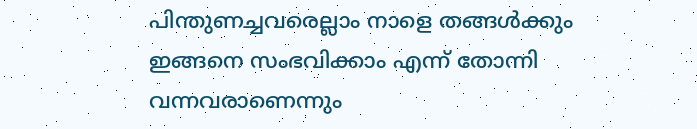പിന്തുണച്ചവരെല്ലാം നാളെ തങ്ങൾക്കും ഇങ്ങനെ സംഭവിക്കാം എന്ന് തോന്നി വന്നവരാണെന്നും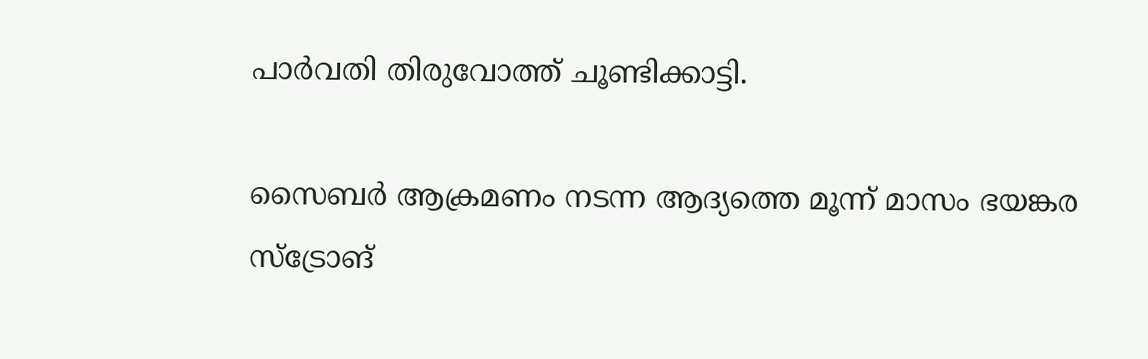പാർവതി തിരുവോത്ത് ചൂണ്ടിക്കാട്ടി.

സൈബർ ആക്രമണം നടന്ന ആദ്യത്തെ മൂന്ന് മാസം ഭയങ്കര സ്ട്രോങ്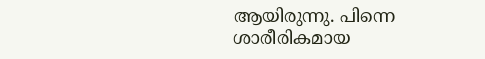ആയിരുന്നു. പിന്നെ ശാരീരികമായ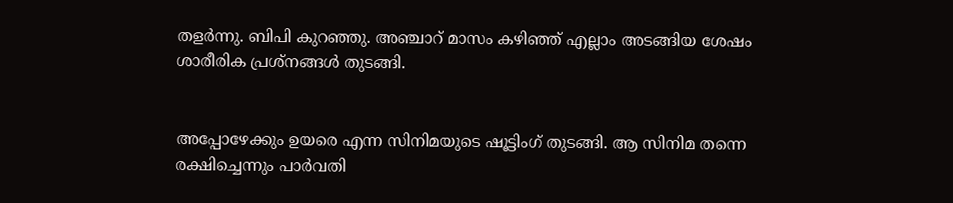തളർന്നു. ബിപി കുറഞ്ഞു. അഞ്ചാറ് മാസം കഴിഞ്ഞ് എല്ലാം അ‌ടങ്ങിയ ശേഷം ശാരീരിക പ്രശ്നങ്ങൾ തുടങ്ങി.


അപ്പോഴേക്കും ഉയരെ എന്ന സിനിമയുടെ ഷൂട്ടിംഗ് തുടങ്ങി. ആ സിനിമ തന്നെ രക്ഷിച്ചെന്നും പാർവതി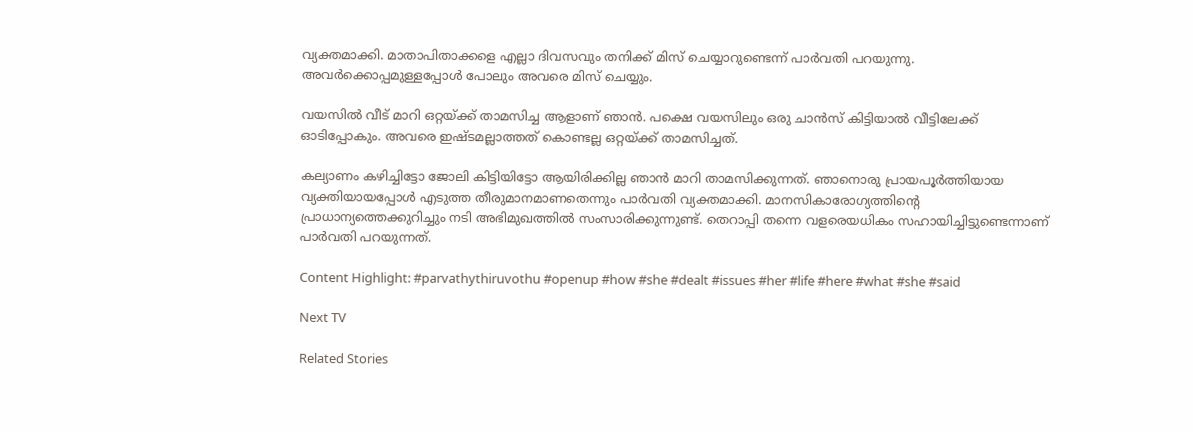വ്യക്തമാക്കി. മാതാപിതാക്കളെ എല്ലാ ദിവസവും തനിക്ക് മിസ് ചെയ്യാറുണ്ടെന്ന് പാർവതി പറയുന്നു. അവർക്കൊപ്പമുള്ളപ്പോൾ പോലും അവരെ മിസ് ചെയ്യും.

വയസിൽ വീട് മാറി ഒറ്റയ്ക്ക് താമസിച്ച ആളാണ് ഞാൻ. പക്ഷെ വയസിലും ഒരു ചാൻസ് കിട്ടിയാൽ വീട്ടിലേക്ക് ഓടിപ്പോകും. അവരെ ഇഷ്ടമല്ലാത്തത് കൊണ്ടല്ല ഒറ്റയ്ക്ക് താമസിച്ചത്.

കല്യാണം കഴിച്ചിട്ടോ ജോലി കിട്ടിയിട്ടോ ആയിരിക്കില്ല ഞാൻ മാറി താമസിക്കുന്നത്. ഞാനൊരു പ്രായപൂർത്തിയായ വ്യക്തിയായപ്പോൾ എടുത്ത തീരുമാനമാണതെന്നും പാർവതി വ്യക്തമാക്കി. മാനസികാരോഗ്യത്തിന്റെ പ്രാധാന്യത്തെക്കുറിച്ചും നടി അഭിമുഖത്തിൽ സംസാരിക്കുന്നുണ്ട്. തെറാപ്പി തന്നെ വളരെയധികം സഹായിച്ചിട്ടുണ്ടെന്നാണ് പാർവതി പറയുന്നത്.

Content Highlight: #parvathythiruvothu #openup #how #she #dealt #issues #her #life #here #what #she #said

Next TV

Related Stories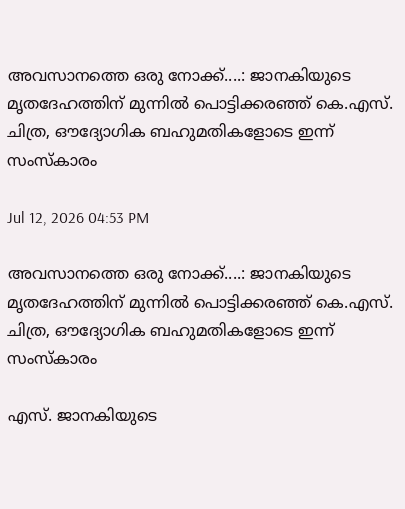അവസാനത്തെ ഒരു നോക്ക്....: ജാനകിയുടെ മൃതദേഹത്തിന് മുന്നിൽ പൊട്ടിക്കരഞ്ഞ് കെ.എസ്.  ചിത്ര, ഔദ്യോഗിക ബഹുമതികളോടെ ഇന്ന് സംസ്കാരം

Jul 12, 2026 04:53 PM

അവസാനത്തെ ഒരു നോക്ക്....: ജാനകിയുടെ മൃതദേഹത്തിന് മുന്നിൽ പൊട്ടിക്കരഞ്ഞ് കെ.എസ്. ചിത്ര, ഔദ്യോഗിക ബഹുമതികളോടെ ഇന്ന് സംസ്കാരം

എസ്. ജാനകിയുടെ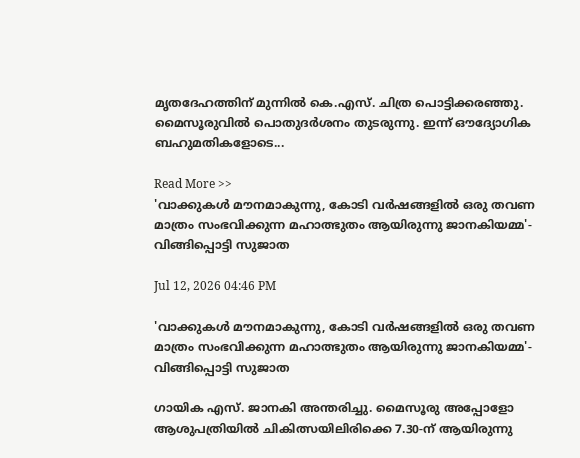മൃതദേഹത്തിന് മുന്നിൽ കെ.എസ്. ചിത്ര പൊട്ടിക്കരഞ്ഞു. മൈസൂരുവിൽ പൊതുദർശനം തുടരുന്നു. ഇന്ന് ഔദ്യോഗിക ബഹുമതികളോടെ...

Read More >>
'വാക്കുകൾ മൗനമാകുന്നു, കോടി വർഷങ്ങളിൽ ഒരു തവണ മാത്രം സംഭവിക്കുന്ന മഹാത്ഭുതം ആയിരുന്നു ജാനകിയമ്മ'-  വിങ്ങിപ്പൊട്ടി സുജാത

Jul 12, 2026 04:46 PM

'വാക്കുകൾ മൗനമാകുന്നു, കോടി വർഷങ്ങളിൽ ഒരു തവണ മാത്രം സംഭവിക്കുന്ന മഹാത്ഭുതം ആയിരുന്നു ജാനകിയമ്മ'- വിങ്ങിപ്പൊട്ടി സുജാത

ഗായിക എസ്. ജാനകി അന്തരിച്ചു. മൈസൂരു അപ്പോളോ ആശുപത്രിയിൽ ചികിത്സയിലിരിക്കെ 7.30-ന് ആയിരുന്നു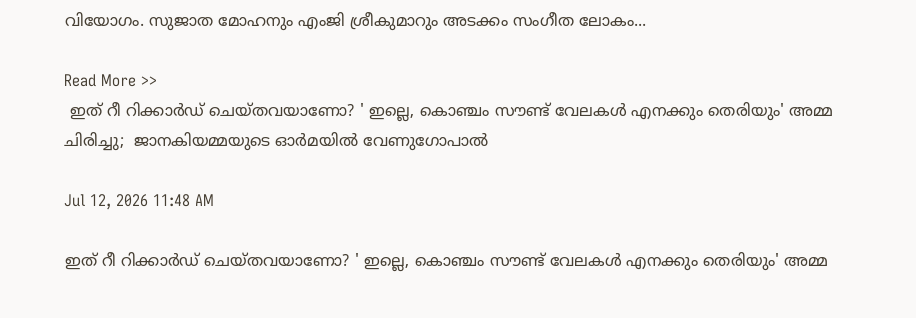വിയോഗം. സുജാത മോഹനും എംജി ശ്രീകുമാറും അടക്കം സംഗീത ലോകം...

Read More >>
 ഇത് റീ റിക്കാർഡ് ചെയ്തവയാണോ? ' ഇല്ലെ, കൊഞ്ചം സൗണ്ട് വേലകൾ എനക്കും തെരിയും' അമ്മ ചിരിച്ചു;  ജാനകിയമ്മയുടെ ഓർമയിൽ വേണുഗോപാൽ

Jul 12, 2026 11:48 AM

ഇത് റീ റിക്കാർഡ് ചെയ്തവയാണോ? ' ഇല്ലെ, കൊഞ്ചം സൗണ്ട് വേലകൾ എനക്കും തെരിയും' അമ്മ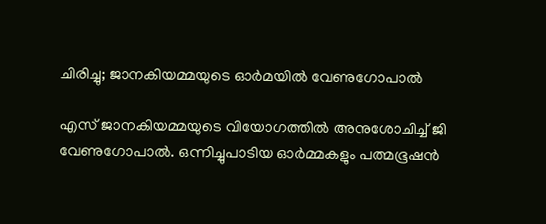ചിരിച്ചു; ജാനകിയമ്മയുടെ ഓർമയിൽ വേണുഗോപാൽ

എസ് ജാനകിയമ്മയുടെ വിയോഗത്തിൽ അനുശോചിച്ച് ജി വേണുഗോപാൽ. ഒന്നിച്ചുപാടിയ ഓർമ്മകളും പത്മഭൂഷൻ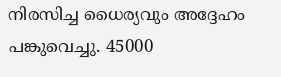നിരസിച്ച ധൈര്യവും അദ്ദേഹം പങ്കുവെച്ചു. 45000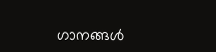ഗാനങ്ങൾ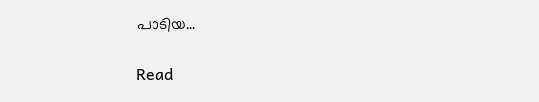പാടിയ...

Read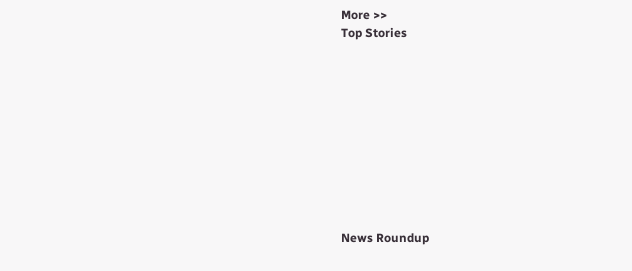More >>
Top Stories










News Roundup